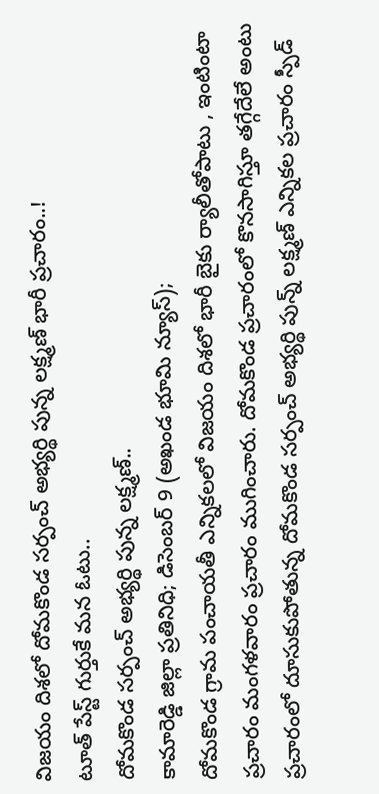విజయం దిశలో దోమకొండ సర్పంచ్ అభ్యర్థి పున్న లక్ష్మణ్ భారీ ప్రచారం..!
టూత్ పేస్ట్ గుర్తుకే మన ఓటు..
దోమకొండ సర్పంచ్ అభ్యర్థి పున్న లక్ష్మణ్..
కామారెడ్డి జిల్లా ప్రతినిధి; డిసెంబర్ 9 (అఖండ భూమి న్యూస్);
దోమకొండ గ్రామ పంచాయతీ ఎన్నికలలో విజయం దిశలో భారీ బైకు ర్యాలీతోపాటు , ఇంటింటా ప్రచారం మంగళవారం ప్రచారం ముగించారు. దోమకొండ ప్రచారంలో కొనసాగిస్తూ తగ్గేదేలే అంటు ప్రచారంలో దూసుకుపోతున్న దోమకొండ సర్పంచ్ అభ్యర్థి పున్న్ లక్ష్మణ్ ఎన్నికల ప్రచారం స్పీడ్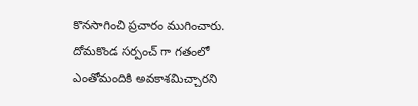కొనసాగించి ప్రచారం ముగించారు. దోమకొండ సర్పంచ్ గా గతంలో ఎంతోమందికి అవకాశమిచ్చారని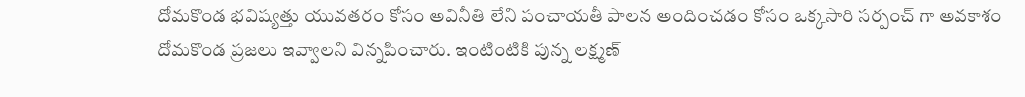దోమకొండ భవిష్యత్తు యువతరం కోసం అవినీతి లేని పంచాయతీ పాలన అందించడం కోసం ఒక్కసారి సర్పంచ్ గా అవకాశం దోమకొండ ప్రజలు ఇవ్వాలని విన్నపించారు. ఇంటింటికి పున్న లక్ష్మణ్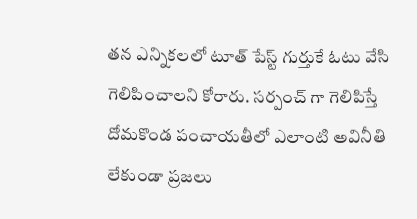తన ఎన్నికలలో టూత్ పేస్ట్ గుర్తుకే ఓటు వేసి గెలిపించాలని కోరారు. సర్పంచ్ గా గెలిపిస్తే దోమకొండ పంచాయతీలో ఎలాంటి అవినీతి లేకుండా ప్రజలు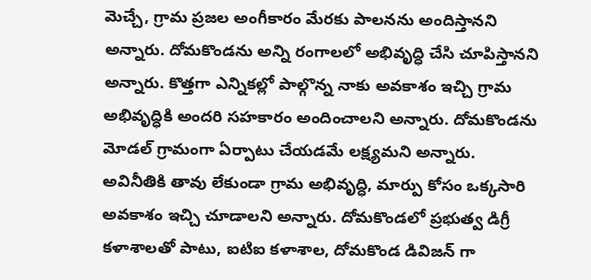మెచ్చే, గ్రామ ప్రజల అంగీకారం మేరకు పాలనను అందిస్తానని అన్నారు. దోమకొండను అన్ని రంగాలలో అభివృద్ధి చేసి చూపిస్తానని అన్నారు. కొత్తగా ఎన్నికల్లో పాల్గొన్న నాకు అవకాశం ఇచ్చి గ్రామ అభివృద్ధికి అందరి సహకారం అందించాలని అన్నారు. దోమకొండను మోడల్ గ్రామంగా ఏర్పాటు చేయడమే లక్ష్యమని అన్నారు. అవినీతికి తావు లేకుండా గ్రామ అభివృద్ధి, మార్పు కోసం ఒక్కసారి అవకాశం ఇచ్చి చూడాలని అన్నారు. దోమకొండలో ప్రభుత్వ డిగ్రీ కళాశాలతో పాటు, ఐటిఐ కళాశాల, దోమకొండ డివిజన్ గా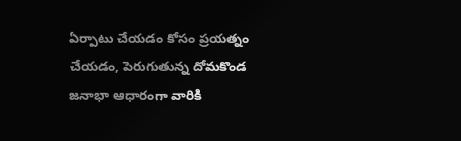ఏర్పాటు చేయడం కోసం ప్రయత్నం చేయడం, పెరుగుతున్న దోమకొండ జనాభా ఆధారంగా వారికి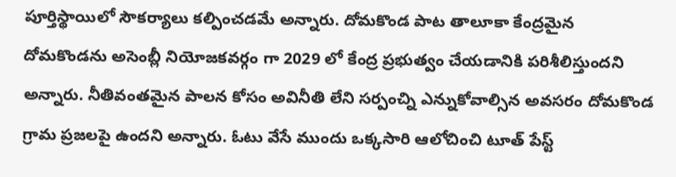పూర్తిస్థాయిలో సౌకర్యాలు కల్పించడమే అన్నారు. దోమకొండ పాట తాలూకా కేంద్రమైన దోమకొండను అసెంబ్లీ నియోజకవర్గం గా 2029 లో కేంద్ర ప్రభుత్వం చేయడానికి పరిశీలిస్తుందని అన్నారు. నీతివంతమైన పాలన కోసం అవినీతి లేని సర్పంచ్ని ఎన్నుకోవాల్సిన అవసరం దోమకొండ గ్రామ ప్రజలపై ఉందని అన్నారు. ఓటు వేసే ముందు ఒక్కసారి ఆలోచించి టూత్ పేస్ట్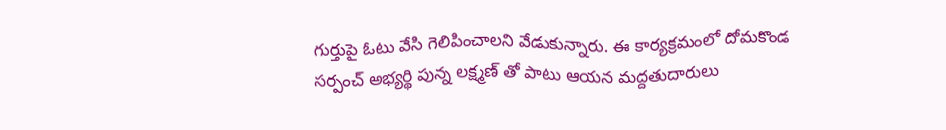గుర్తుపై ఓటు వేసి గెలిపించాలని వేడుకున్నారు. ఈ కార్యక్రమంలో దోమకొండ సర్పంచ్ అభ్యర్థి పున్న లక్ష్మణ్ తో పాటు ఆయన మద్దతుదారులు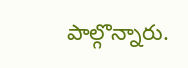పాల్గొన్నారు.